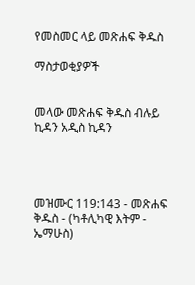የመስመር ላይ መጽሐፍ ቅዱስ

ማስታወቂያዎች


መላው መጽሐፍ ቅዱስ ብሉይ ኪዳን አዲስ ኪዳን




መዝሙር 119:143 - መጽሐፍ ቅዱስ - (ካቶሊካዊ እትም - ኤማሁስ)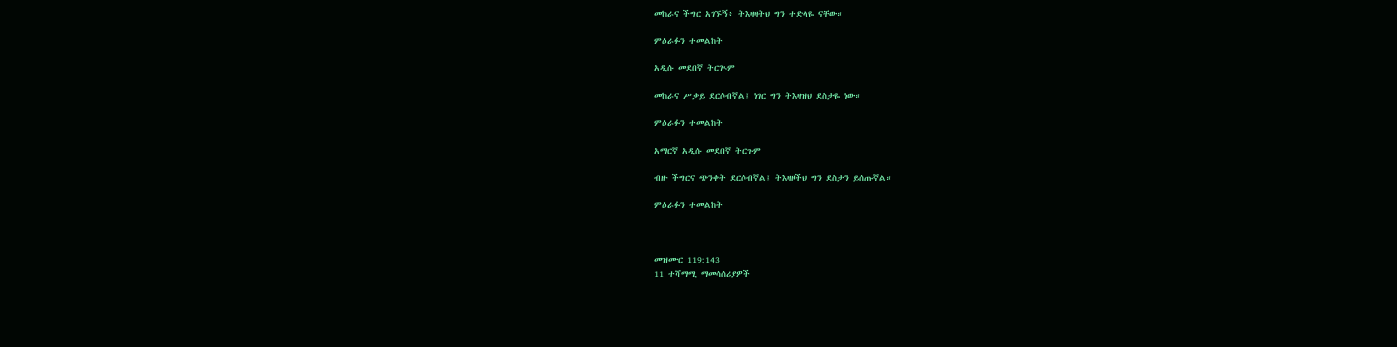መከራና ችግር አገኙኝ፥ ትእዛዛትህ ግን ተድላዬ ናቸው።

ምዕራፉን ተመልከት

አዲሱ መደበኛ ትርጒም

መከራና ሥቃይ ደርሶብኛል፤ ነገር ግን ትእዛዝህ ደስታዬ ነው።

ምዕራፉን ተመልከት

አማርኛ አዲሱ መደበኛ ትርጉም

ብዙ ችግርና ጭንቀት ደርሶብኛል፤ ትእዛዞችህ ግን ደስታን ይሰጡኛል።

ምዕራፉን ተመልከት



መዝሙር 119:143
11 ተሻማሚ ማመሳሰሪያዎች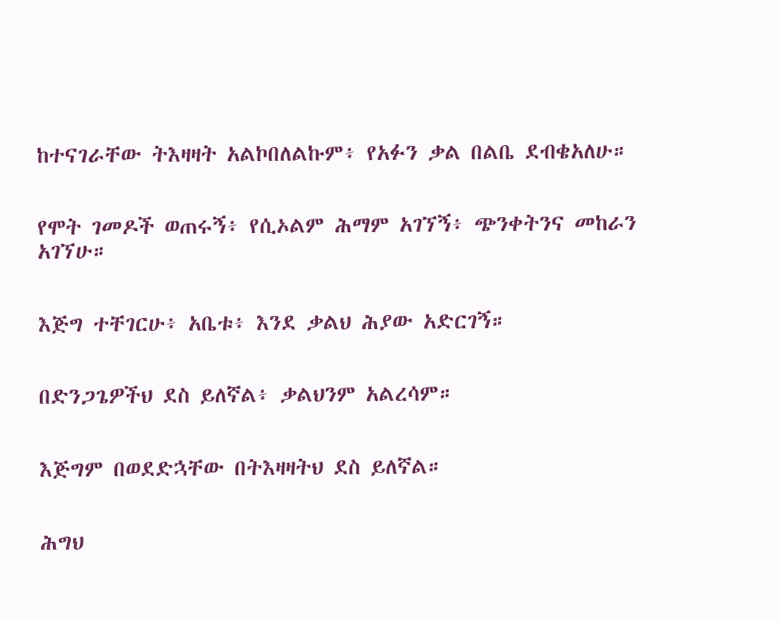ከተናገራቸው ትእዛዛት አልኮበለልኩም፥ የአፉን ቃል በልቤ ደብቄአለሁ።


የሞት ገመዶች ወጠሩኝ፥ የሲኦልም ሕማም አገኘኝ፥ ጭንቀትንና መከራን አገኘሁ።


እጅግ ተቸገርሁ፥ አቤቱ፥ እንደ ቃልህ ሕያው አድርገኝ።


በድንጋጌዎችህ ደስ ይለኛል፥ ቃልህንም አልረሳም።


እጅግም በወደድኋቸው በትእዛዛትህ ደስ ይለኛል።


ሕግህ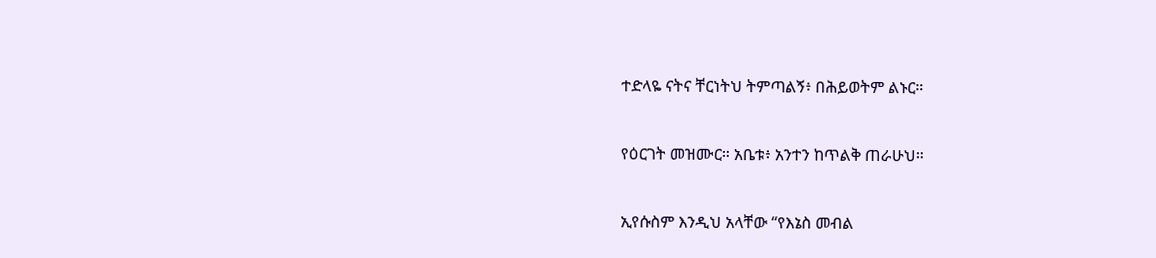ተድላዬ ናትና ቸርነትህ ትምጣልኝ፥ በሕይወትም ልኑር።


የዕርገት መዝሙር። አቤቱ፥ አንተን ከጥልቅ ጠራሁህ።


ኢየሱስም እንዲህ አላቸው “የእኔስ መብል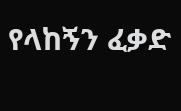የላከኝን ፈቃድ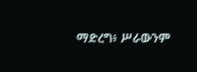ማድረግ፥ ሥራውንም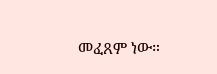መፈጸም ነው።